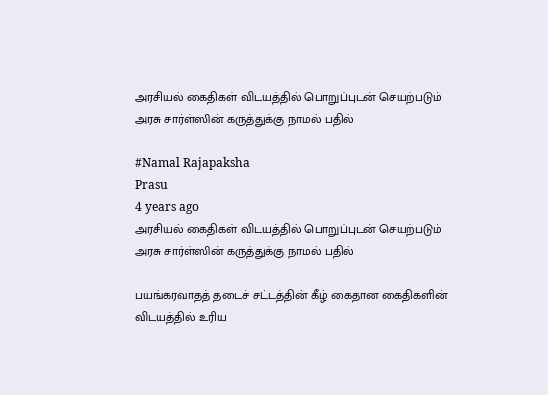அரசியல் கைதிகள் விடயத்தில் பொறுப்புடன் செயற்படும் அரசு சார்ள்ஸின் கருத்துக்கு நாமல் பதில்

#Namal Rajapaksha
Prasu
4 years ago
அரசியல் கைதிகள் விடயத்தில் பொறுப்புடன் செயற்படும் அரசு சார்ள்ஸின் கருத்துக்கு நாமல் பதில்

பயங்கரவாதத் தடைச் சட்டத்தின் கீழ் கைதான கைதிகளின் விடயத்தில் உரிய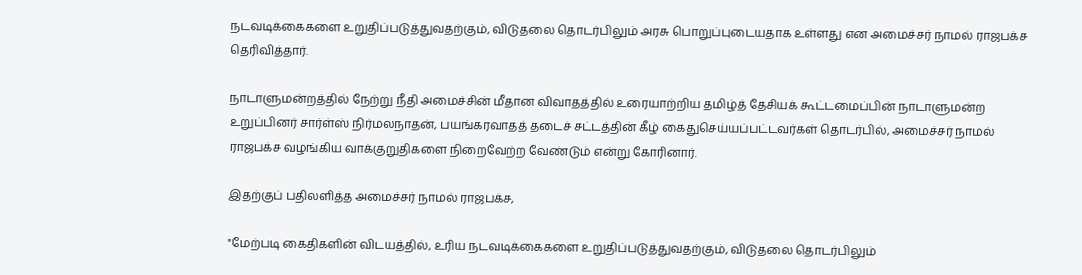நடவடிக்கைகளை உறுதிப்படுத்துவதற்கும், விடுதலை தொடர்பிலும் அரசு பொறுப்புடையதாக உள்ளது என அமைச்சர் நாமல் ராஜபக்ச தெரிவித்தார்.

நாடாளுமன்றத்தில் நேற்று நீதி அமைச்சின் மீதான விவாதத்தில் உரையாற்றிய தமிழ்த் தேசியக் கூட்டமைப்பின் நாடாளுமன்ற உறுப்பினர் சார்ள்ஸ் நிர்மலநாதன், பயங்கரவாதத் தடைச் சட்டத்தின் கீழ் கைதுசெய்யப்பட்டவர்கள் தொடர்பில், அமைச்சர் நாமல் ராஜபக்ச வழங்கிய வாக்குறுதிகளை நிறைவேற்ற வேண்டும் என்று கோரினார்.

இதற்குப் பதிலளித்த அமைச்சர் நாமல் ராஜபக்ச,

"மேற்படி கைதிகளின் விடயத்தில், உரிய நடவடிக்கைகளை உறுதிப்படுத்துவதற்கும், விடுதலை தொடர்பிலும்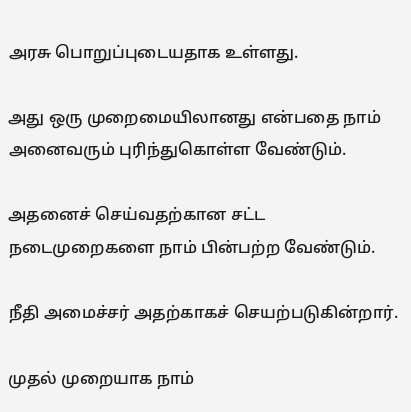அரசு பொறுப்புடையதாக உள்ளது.

அது ஒரு முறைமையிலானது என்பதை நாம் அனைவரும் புரிந்துகொள்ள வேண்டும்.

அதனைச் செய்வதற்கான சட்ட நடைமுறைகளை நாம் பின்பற்ற வேண்டும்.

நீதி அமைச்சர் அதற்காகச் செயற்படுகின்றார்.

முதல் முறையாக நாம்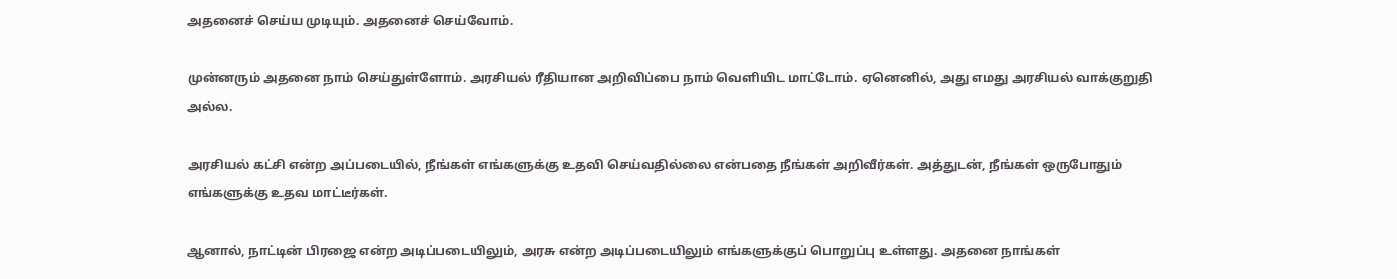அதனைச் செய்ய முடியும். அதனைச் செய்வோம்.

முன்னரும் அதனை நாம் செய்துள்ளோம். அரசியல் ரீதியான அறிவிப்பை நாம் வெளியிட மாட்டோம். ஏனெனில், அது எமது அரசியல் வாக்குறுதி அல்ல.

அரசியல் கட்சி என்ற அப்படையில், நீங்கள் எங்களுக்கு உதவி செய்வதில்லை என்பதை நீங்கள் அறிவீர்கள். அத்துடன், நீங்கள் ஒருபோதும் எங்களுக்கு உதவ மாட்டீர்கள்.

ஆனால், நாட்டின் பிரஜை என்ற அடிப்படையிலும், அரசு என்ற அடிப்படையிலும் எங்களுக்குப் பொறுப்பு உள்ளது. அதனை நாங்கள்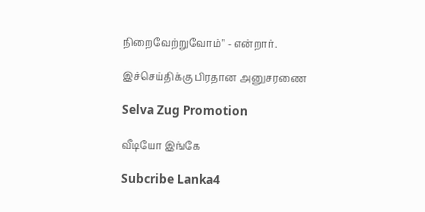நிறைவேற்றுவோம்" - என்றார்.

இச்செய்திக்கு பிரதான அனுசரணை

Selva Zug Promotion

வீடியோ இங்கே

Subcribe Lanka4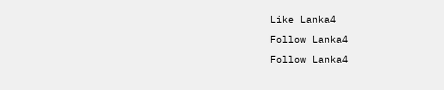Like Lanka4
Follow Lanka4
Follow Lanka4